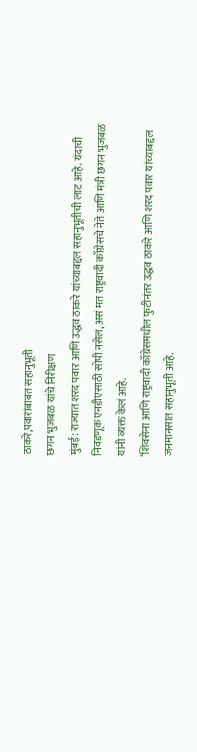ठाकरे,पवारांबाबत सहानुभूती
छगन भुजबळ यांचे निरीक्षण
मुंबई: राज्यात शरद पवार आणि उद्धव ठाकरे यांच्याबद्दल सहानुभूतीची लाट आहे. यंदाची निवडणूक एनडीएसाठी सोपी नसेल, असं मत राष्ट्रवादी काँग्रेसचे नेते आणि मंत्री छगन भुजबळ यांनी व्यक्त केलं आहे.
‘शिवसेना आणि राष्ट्रवादी काँग्रेसमधील फुटीनंतर उद्धव ठाकरे आणि शरद पवार यांच्याबद्दल जनमानसात सहानुभूती आहे.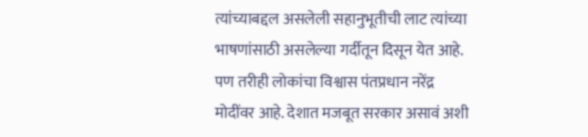त्यांच्याबद्दल असलेली सहानुभूतीची लाट त्यांच्या भाषणांसाठी असलेल्या गर्दीतून दिसून येत आहे. पण तरीही लोकांचा विश्वास पंतप्रधान नरेंद्र मोदींवर आहे. देशात मजबूत सरकार असावं अशी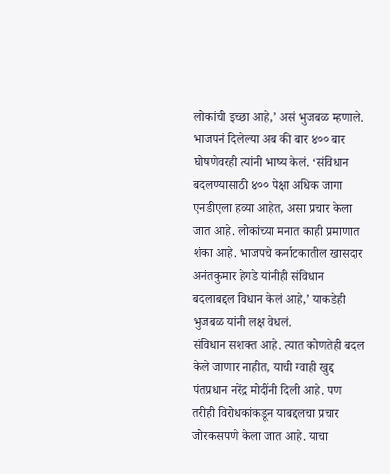लोकांची इच्छा आहे,’ असं भुजबळ म्हणाले.
भाजपनं दिलेल्या अब की बार ४०० बार घोषणेवरही त्यांनी भाष्य केलं. ‘संविधान बदलण्यासाठी ४०० पेक्षा अधिक जागा एनडीएला हव्या आहेत, असा प्रचार केला जात आहे. लोकांच्या मनात काही प्रमाणात शंका आहे. भाजपचे कर्नाटकातील खासदार अनंतकुमार हेगडे यांनीही संविधान बदलाबद्दल विधान केलं आहे,’ याकडेही भुजबळ यांनी लक्ष वेधलं.
संविधान सशक्त आहे. त्यात कोणतेही बदल केले जाणार नाहीत, याची ग्वाही खुद्द पंतप्रधान नरेंद्र मोदींनी दिली आहे. पण तरीही विरोधकांकडून याबद्दलचा प्रचार जोरकसपणे केला जात आहे. याचा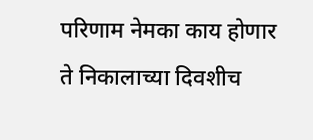परिणाम नेमका काय होणार ते निकालाच्या दिवशीच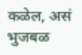कळेल, असं भुजबळ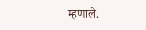म्हणाले.